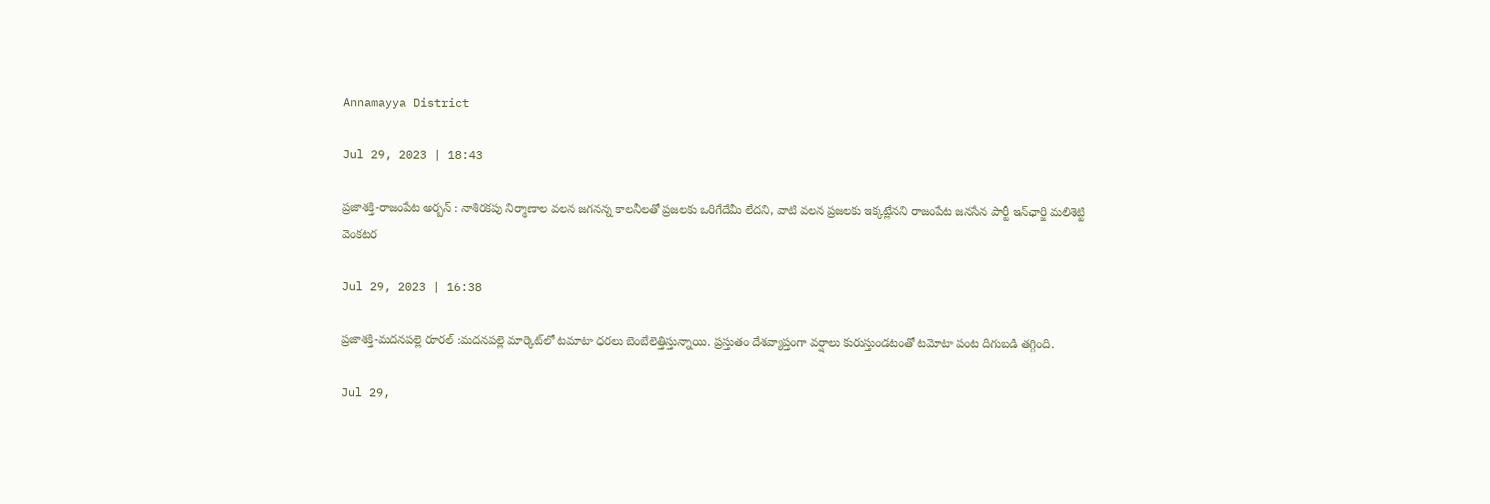Annamayya District

Jul 29, 2023 | 18:43

ప్రజాశక్తి-రాజంపేట అర్బన్‌ : నాశిరకపు నిర్మాణాల వలన జగనన్న కాలనీలతో ప్రజలకు ఒరిగేదేమీ లేదని, వాటి వలన ప్రజలకు ఇక్కట్లేనని రాజంపేట జనసేన పార్టీ ఇన్‌ఛార్జి మలిశెట్టి వెంకటర

Jul 29, 2023 | 16:38

ప్రజాశక్తి-మదనపల్లె రూరల్‌ :మదనపల్లె మార్కెట్‌లో టమాటా ధరలు బెంబేలెత్తిస్తున్నాయి. ప్రస్తుతం దేశవ్యాప్తంగా వర్షాలు కురుస్తుండటంతో టమోటా పంట దిగుబడి తగ్గింది.

Jul 29,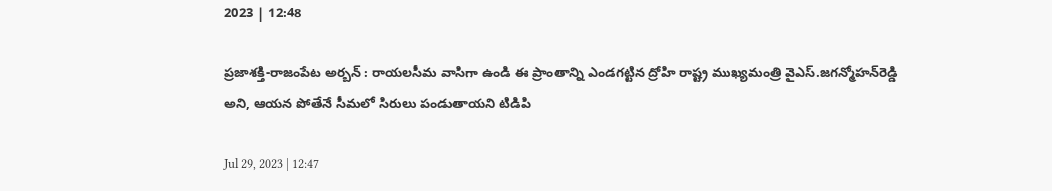2023 | 12:48

ప్రజాశక్తి-రాజంపేట అర్బన్‌ : రాయలసీమ వాసిగా ఉండి ఈ ప్రాంతాన్ని ఎండగట్టిన ద్రోహి రాష్ట్ర ముఖ్యమంత్రి వైఎస్‌.జగన్మోహన్‌రెడ్డి అని, ఆయన పోతేనే సీమలో సిరులు పండుతాయని టిడిపి

Jul 29, 2023 | 12:47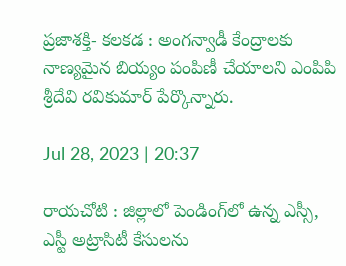ప్రజాశక్తి- కలకడ : అంగన్వాడీ కేంద్రాలకు నాణ్యమైన బియ్యం పంపిణీ చేయాలని ఎంపిపి శ్రీదేవి రవికుమార్‌ పేర్కొన్నారు.

Jul 28, 2023 | 20:37

రాయచోటి : జిల్లాలో పెండింగ్‌లో ఉన్న ఎస్సీ, ఎస్టీ అట్రాసిటీ కేసులను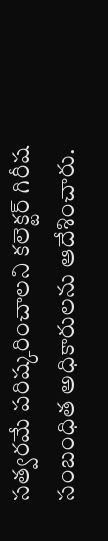సత్వరమే పరిష్కరించాలని కలెక్టర్‌ గిరీష సంబంధిత అధికారులను ఆదేశించారు.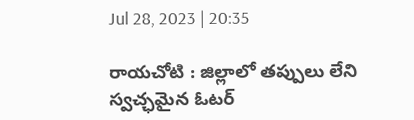Jul 28, 2023 | 20:35

రాయచోటి : జిల్లాలో తప్పులు లేని స్వచ్ఛమైన ఓటర్‌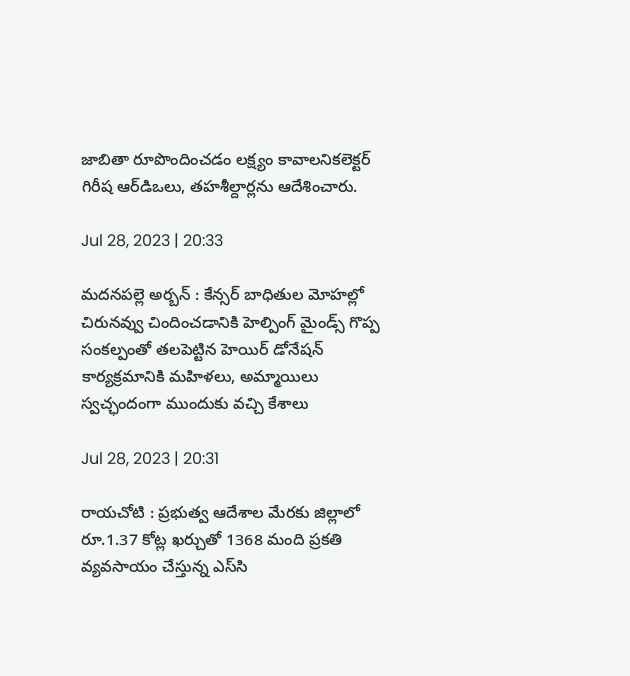జాబితా రూపొందించడం లక్ష్యం కావాలనికలెక్టర్‌ గిరీష ఆర్‌డిఒలు, తహశీల్దార్లను ఆదేశించారు.

Jul 28, 2023 | 20:33

మదనపల్లె అర్బన్‌ : కేన్సర్‌ బాధితుల మోహల్లో చిరునవ్వు చిందించడానికి హెల్పింగ్‌ మైండ్స్‌ గొప్ప సంకల్పంతో తలపెట్టిన హెయిర్‌ డోనేషన్‌ కార్యక్రమానికి మహిళలు, అమ్మాయిలు స్వచ్ఛందంగా ముందుకు వచ్చి కేశాలు

Jul 28, 2023 | 20:31

రాయచోటి : ప్రభుత్వ ఆదేశాల మేరకు జిల్లాలో రూ.1.37 కోట్ల ఖర్చుతో 1368 మంది ప్రకతి వ్యవసాయం చేస్తున్న ఎస్‌సి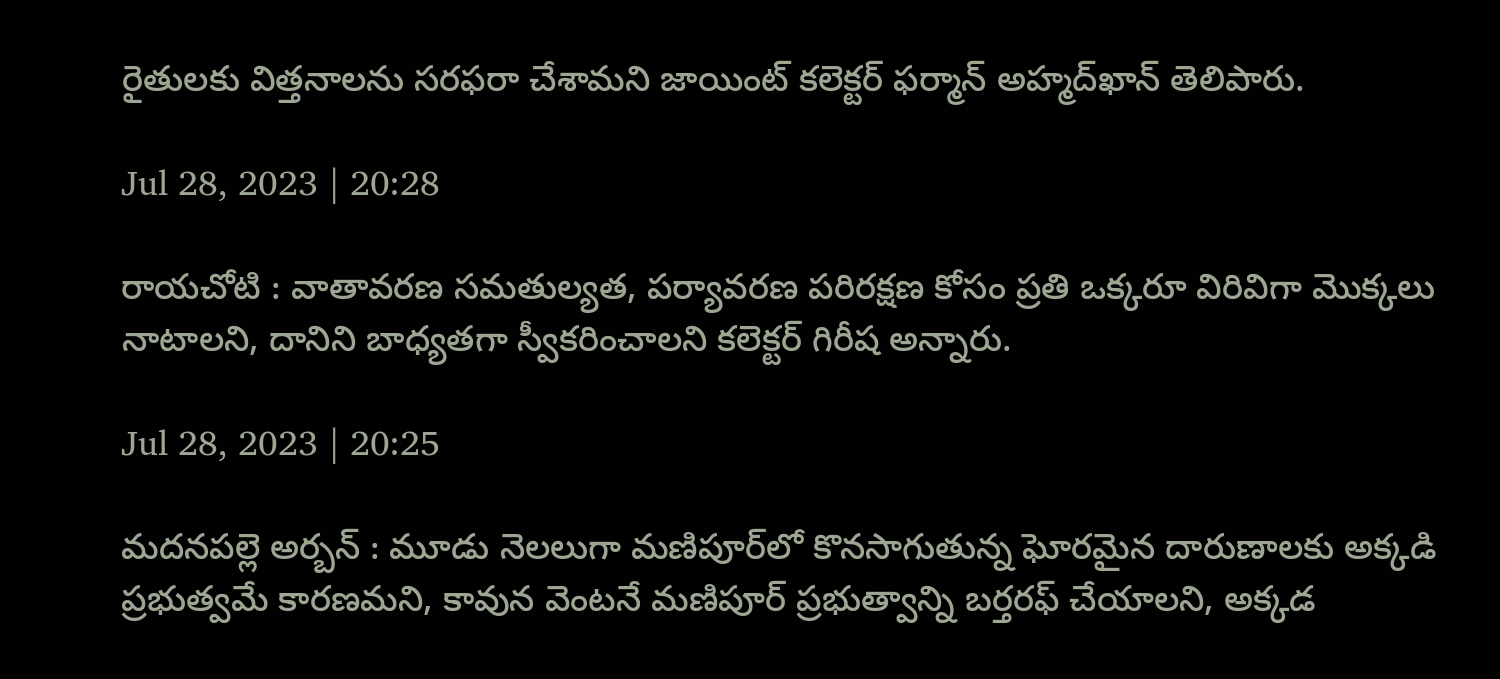రైతులకు విత్తనాలను సరఫరా చేశామని జాయింట్‌ కలెక్టర్‌ ఫర్మాన్‌ అహ్మద్‌ఖాన్‌ తెలిపారు.

Jul 28, 2023 | 20:28

రాయచోటి : వాతావరణ సమతుల్యత, పర్యావరణ పరిరక్షణ కోసం ప్రతి ఒక్కరూ విరివిగా మొక్కలు నాటాలని, దానిని బాధ్యతగా స్వీకరించాలని కలెక్టర్‌ గిరీష అన్నారు.

Jul 28, 2023 | 20:25

మదనపల్లె అర్బన్‌ : మూడు నెలలుగా మణిపూర్‌లో కొనసాగుతున్న ఘోరమైన దారుణాలకు అక్కడి ప్రభుత్వమే కారణమని, కావున వెంటనే మణిపూర్‌ ప్రభుత్వాన్ని బర్తరఫ్‌ చేయాలని, అక్కడ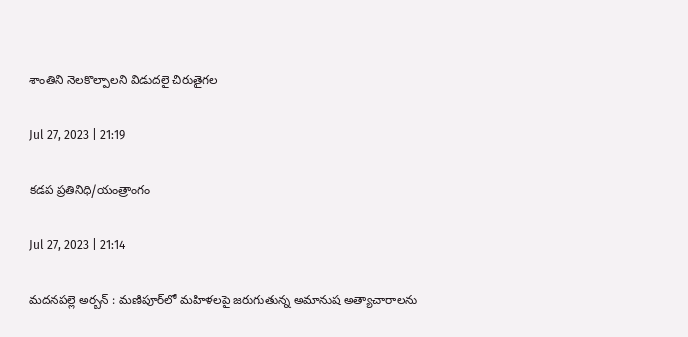శాంతిని నెలకొల్పాలని విడుదలై చిరుతైగల

Jul 27, 2023 | 21:19

కడప ప్రతినిధి/యంత్రాంగం

Jul 27, 2023 | 21:14

మదనపల్లె అర్బన్‌ : మణిపూర్‌లో మహిళలపై జరుగుతున్న అమానుష అత్యాచారాలను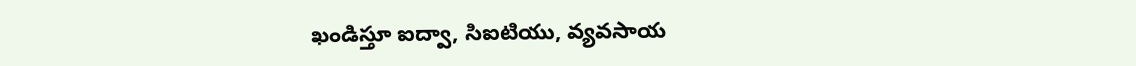ఖండిస్తూ ఐద్వా, సిఐటియు, వ్యవసాయ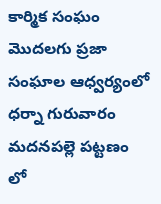కార్మిక సంఘం మొదలగు ప్రజా సంఘాల ఆధ్వర్యంలో ధర్నా గురువారం మదనపల్లె పట్టణం లో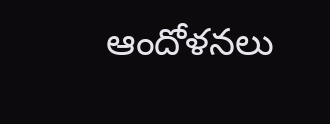ఆందోళనలు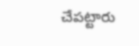చేపట్టారు